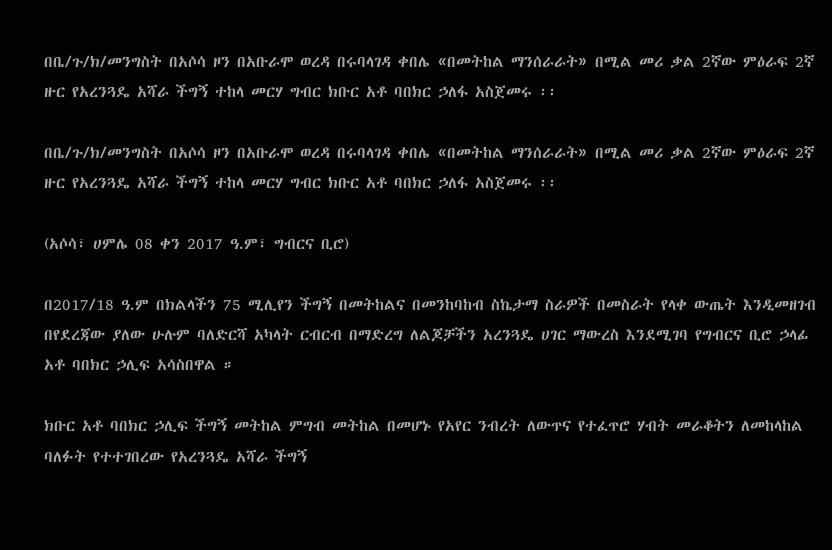በቤ/ጉ/ክ/መንግስት በአሶሳ ዞን በአቡራሞ ወረዳ በሩባላገዳ ቀበሌ «በመትከል ማንሰራራት» በሚል መሪ ቃል 2ኛው ምዕራፍ 2ኛ ዙር የአረንጓዴ አሻራ ችግኝ ተከላ መርሃ ግብር ክቡር አቶ ባበክር ኃለፋ አስጀመሩ ፡፡

በቤ/ጉ/ክ/መንግስት በአሶሳ ዞን በአቡራሞ ወረዳ በሩባላገዳ ቀበሌ «በመትከል ማንሰራራት» በሚል መሪ ቃል 2ኛው ምዕራፍ 2ኛ ዙር የአረንጓዴ አሻራ ችግኝ ተከላ መርሃ ግብር ክቡር አቶ ባበክር ኃለፋ አስጀመሩ ፡፡

(አሶሳ፣ ሀምሌ 08 ቀን 2017 ዓ.ም፣ ግብርና ቢሮ)

በ2017/18 ዓ.ም በክልላችን 75 ሚሊየን ችግኝ በመትከልና በመንከባከብ ስኬታማ ስራዎች በመስራት የላቀ ውጤት እንዲመዘገብ በየደረጃው ያለው ሁሉም ባለድርሻ አካላት ርብርብ በማድረግ ለልጆቻችን አረንጓዴ ሀገር ማውረስ እንደሚገባ የግብርና ቢሮ ኃላፊ አቶ ባበክር ኃሊፍ አሳስበዋል ።

ክቡር አቶ ባበክር ኃሊፍ ችግኝ መትከል ምግብ መትከል በመሆኑ የአየር ንብረት ለውጥና የተፈጥሮ ሃብት መራቆትን ለመከላከል ባለፉት የተተገበረው የአረንጓዴ አሻራ ችግኝ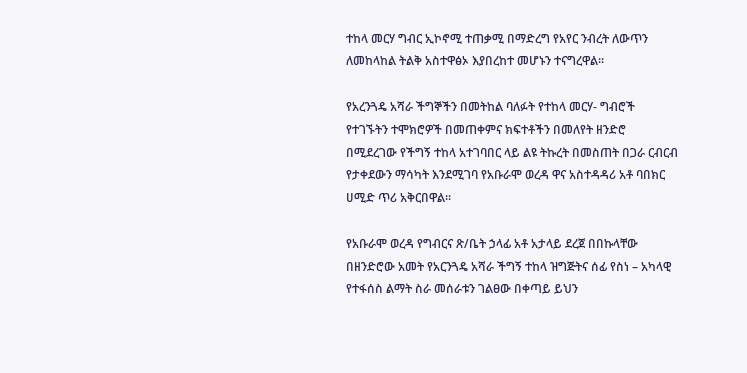ተከላ መርሃ ግብር ኢኮኖሚ ተጠቃሚ በማድረግ የአየር ንብረት ለውጥን ለመከላከል ትልቅ አስተዋፅኦ እያበረከተ መሆኑን ተናግረዋል፡፡

የአረንጓዴ አሻራ ችግኞችን በመትከል ባለፉት የተከላ መርሃ- ግብሮች የተገኙትን ተሞክሮዎች በመጠቀምና ክፍተቶችን በመለየት ዘንድሮ በሚደረገው የችግኝ ተከላ አተገባበር ላይ ልዩ ትኩረት በመስጠት በጋራ ርብርብ የታቀደውን ማሳካት እንደሚገባ የአቡራሞ ወረዳ ዋና አስተዳዳሪ አቶ ባበክር ሀሚድ ጥሪ አቅርበዋል፡፡

የአቡራሞ ወረዳ የግብርና ጽ/ቤት ኃላፊ አቶ አታላይ ደረጀ በበኩላቸው በዘንድሮው አመት የአርንጓዴ አሻራ ችግኝ ተከላ ዝግጅትና ሰፊ የስነ – አካላዊ የተፋሰስ ልማት ስራ መሰራቱን ገልፀው በቀጣይ ይህን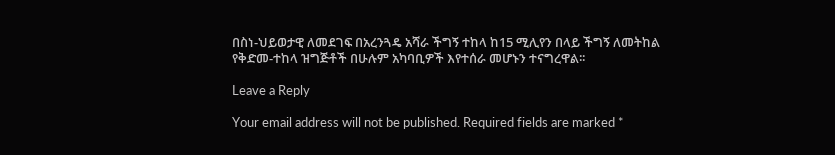በስነ-ህይወታዊ ለመደገፍ በአረንጓዴ አሻራ ችግኝ ተከላ ከ15 ሚሊየን በላይ ችግኝ ለመትከል የቅድመ-ተከላ ዝግጅቶች በሁሉም አካባቢዎች እየተሰራ መሆኑን ተናግረዋል፡፡

Leave a Reply

Your email address will not be published. Required fields are marked *